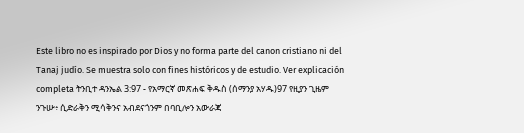Este libro no es inspirado por Dios y no forma parte del canon cristiano ni del Tanaj judío. Se muestra solo con fines históricos y de estudio. Ver explicación completa ትንቢተ ዳንኤል 3:97 - የአማርኛ መጽሐፍ ቅዱስ (ሰማንያ አሃዱ)97 የዚያን ጊዜም ንጉሡ፥ ሲድራቅን ሚሳቅንና አብደናጎንም በባቢሎን አውራጃ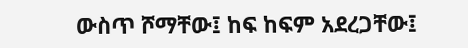ውስጥ ሾማቸው፤ ከፍ ከፍም አደረጋቸው፤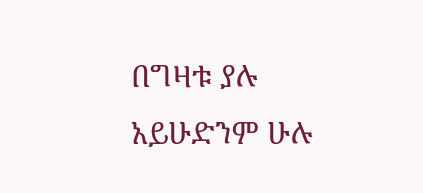በግዛቱ ያሉ አይሁድንም ሁሉ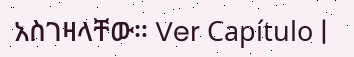አስገዛላቸው። Ver Capítulo |